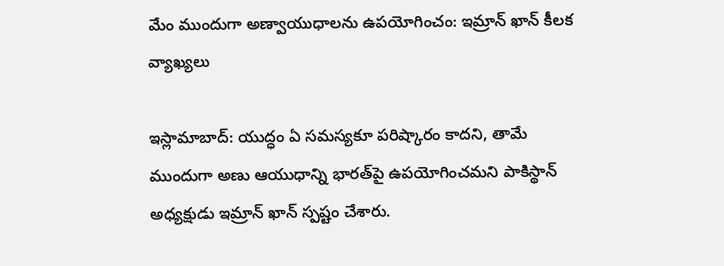మేం ముందుగా అణ్వాయుధాలను ఉపయోగించం: ఇమ్రాన్ ఖాన్ కీలక వ్యాఖ్యలు

ఇస్లామాబాద్: యుద్ధం ఏ సమస్యకూ పరిష్కారం కాదని, తామే ముందుగా అణు ఆయుధాన్ని భారత్‌పై ఉపయోగించమని పాకిస్థాన్ అధ్యక్షుడు ఇమ్రాన్ ఖాన్ స్పష్టం చేశారు.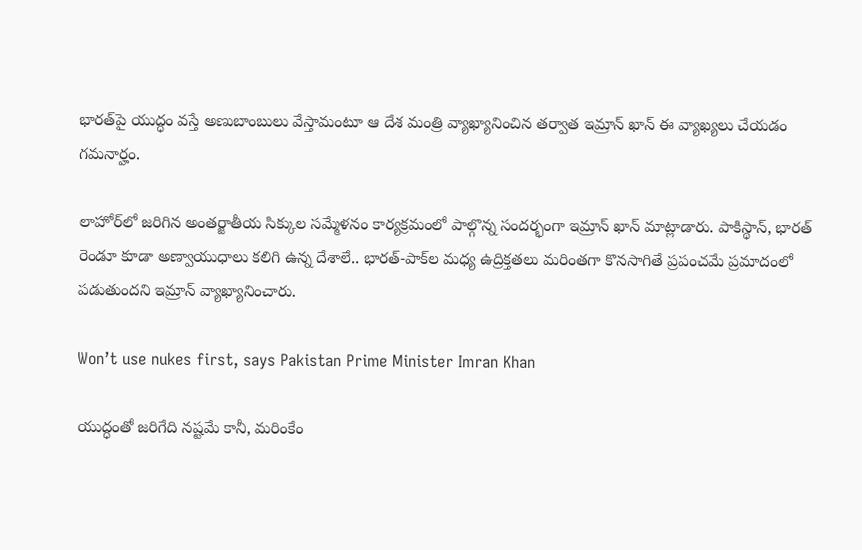భారత్‌పై యుద్ధం వస్తే అణుబాంబులు వేస్తామంటూ ఆ దేశ మంత్రి వ్యాఖ్యానించిన తర్వాత ఇమ్రాన్ ఖాన్ ఈ వ్యాఖ్యలు చేయడం గమనార్హం.

లాహోర్‌లో జరిగిన అంతర్జాతీయ సిక్కుల సమ్మేళనం కార్యక్రమంలో పాల్గొన్న సందర్భంగా ఇమ్రాన్ ఖాన్ మాట్లాడారు. పాకిస్థాన్, భారత్ రెండూ కూడా అణ్వాయుధాలు కలిగి ఉన్న దేశాలే.. భారత్-పాక్‌ల మధ్య ఉద్రిక్తతలు మరింతగా కొనసాగితే ప్రపంచమే ప్రమాదంలో పడుతుందని ఇమ్రాన్ వ్యాఖ్యానించారు.

Won’t use nukes first, says Pakistan Prime Minister Imran Khan

యుద్ధంతో జరిగేది నష్టమే కానీ, మరింకేం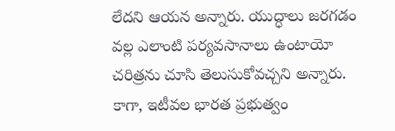లేదని ఆయన అన్నారు. యుద్ధాలు జరగడం వల్ల ఎలాంటి పర్యవసానాలు ఉంటాయో చరిత్రను చూసి తెలుసుకోవచ్చని అన్నారు. కాగా, ఇటీవల భారత ప్రభుత్వం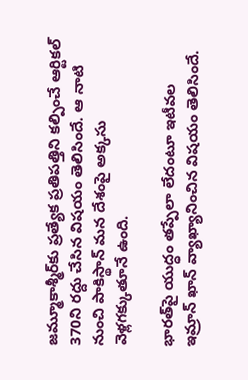జమ్మూకాశ్మీర్‌కు ప్రత్యేక ప్రతిపత్తిని కల్పించే ఆర్టికల్ 370ని రద్దు చేసిన విషయం తెలిసిందే. ఆ నాటి నుంచి పాకిస్థాన్ మన దేశంపై అక్కసు వెళ్లగక్కుతూనే ఉంది.

భారత్‌పై యుద్ధం తప్పేలా లేదంటూ ఇటీవల ఇమ్రాన్ ఖాన్ వ్యాఖ్యానించిన విషయం తెలిసిందే.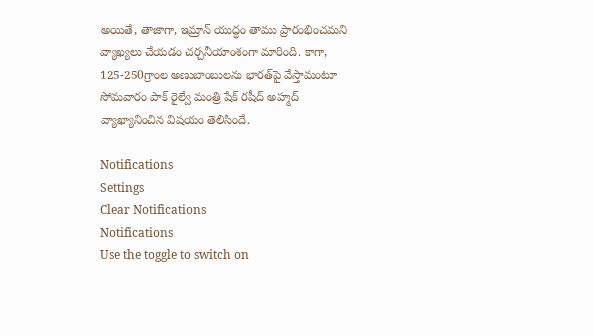అయితే, తాజాగా, ఇమ్రాన్ యుద్ధం తాము ప్రారంభించమని వ్యాఖ్యలు చేయడం చర్చనీయాంశంగా మారింది. కాగా, 125-250గ్రాంల అణుబాంబులను భారత్‌పై వేస్తామంటూ సోమవారం పాక్ రైల్వే మంత్రి షేక్ రషీద్ అహ్మద్ వ్యాఖ్యానించిన విషయం తెలిసిందే.

Notifications
Settings
Clear Notifications
Notifications
Use the toggle to switch on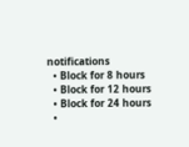notifications
  • Block for 8 hours
  • Block for 12 hours
  • Block for 24 hours
  •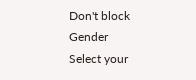Don't block
Gender
Select your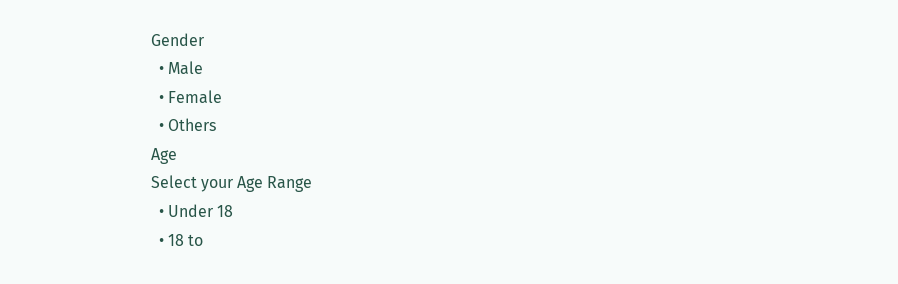Gender
  • Male
  • Female
  • Others
Age
Select your Age Range
  • Under 18
  • 18 to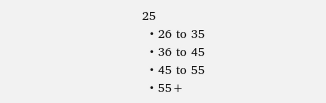25
  • 26 to 35
  • 36 to 45
  • 45 to 55
  • 55+